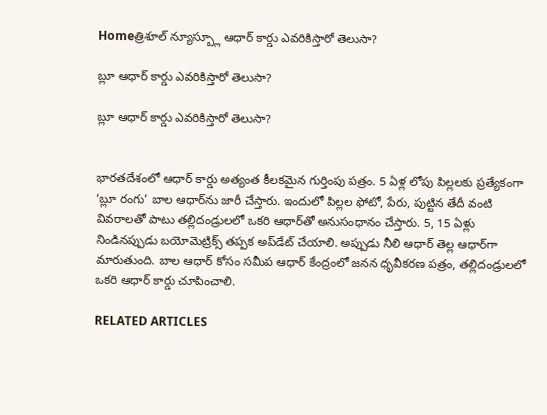Homeత్రిశూల్ న్యూస్బ్లూ ఆధార్‌ కార్డు ఎవరికిస్తారో తెలుసా?

బ్లూ ఆధార్‌ కార్డు ఎవరికిస్తారో తెలుసా?

బ్లూ ఆధార్‌ కార్డు ఎవరికిస్తారో తెలుసా?


భారతదేశంలో ఆధార్ కార్డు అత్యంత కీలకమైన గుర్తింపు పత్రం. 5 ఏళ్ల లోపు పిల్లలకు ప్రత్యేకంగా ‘బ్లూ రంగు’ బాల ఆధార్‌ను జారీ చేస్తారు. ఇందులో పిల్లల ఫోటో, పేరు, పుట్టిన తేదీ వంటి వివరాలతో పాటు తల్లిదండ్రులలో ఒకరి ఆధార్‌తో అనుసంధానం చేస్తారు. 5, 15 ఏళ్లు నిండినప్పుడు బయోమెట్రిక్స్ తప్పక అప్‌డేట్ చేయాలి. అప్పుడు నీలి ఆధార్ తెల్ల ఆధార్‌గా మారుతుంది. బాల ఆధార్ కోసం సమీప ఆధార్ కేంద్రంలో జనన ధృవీకరణ పత్రం, తల్లిదండ్రులలో ఒకరి ఆధార్ కార్డు చూపించాలి.

RELATED ARTICLES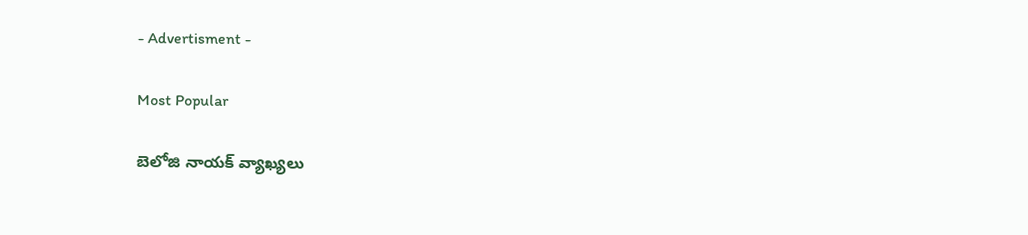- Advertisment -

Most Popular

బెలోజి నాయక్ వ్యాఖ్యలు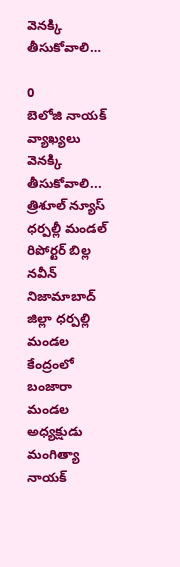వెనక్కి తీసుకోవాలి…

0
బెలోజి నాయక్ వ్యాఖ్యలు వెనక్కి తీసుకోవాలి... త్రిశూల్ న్యూస్ ధర్పల్లీ మండల్ రిపోర్టర్ బిల్ల నవీన్ నిజామాబాద్ జిల్లా ధర్పల్లి మండల కేంద్రంలో బంజారా మండల అధ్యక్షుడు మంగిత్యా నాయక్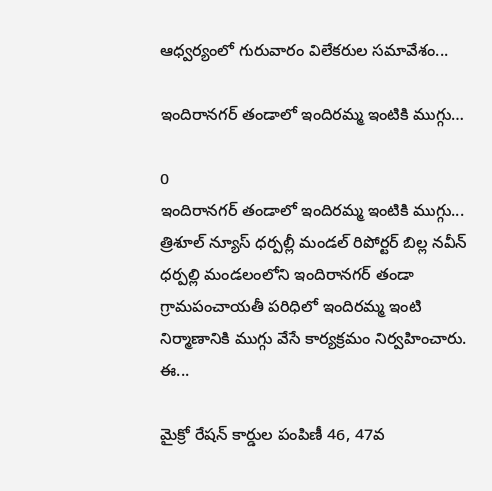ఆధ్వర్యంలో గురువారం విలేకరుల సమావేశం...

ఇందిరానగర్ తండాలో ఇందిరమ్మ ఇంటికి ముగ్గు…

0
ఇందిరానగర్ తండాలో ఇందిరమ్మ ఇంటికి ముగ్గు... త్రిశూల్ న్యూస్ ధర్పల్లీ మండల్ రిపోర్టర్ బిల్ల నవీన్ ధర్పల్లి మండలంలోని ఇందిరానగర్ తండా గ్రామపంచాయతీ పరిధిలో ఇందిరమ్మ ఇంటి నిర్మాణానికి ముగ్గు వేసే కార్యక్రమం నిర్వహించారు. ఈ...

మైక్రో రేషన్ కార్డుల పంపిణీ 46, 47వ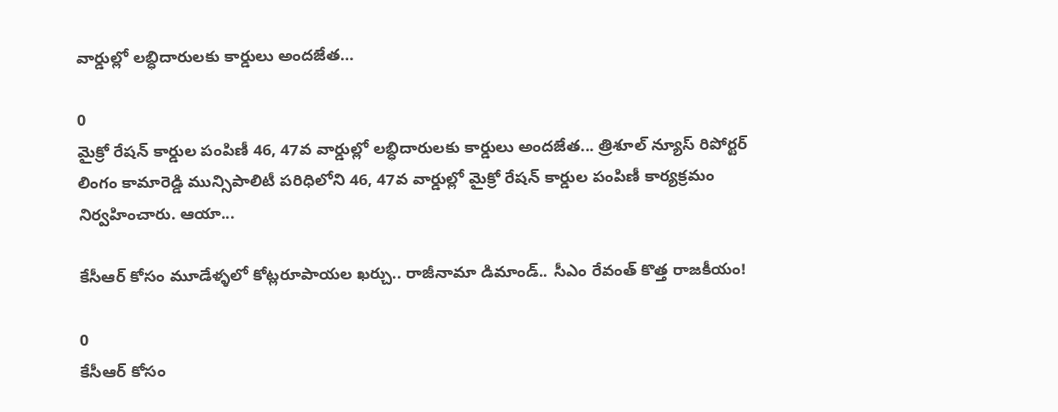వార్డుల్లో లబ్ధిదారులకు కార్డులు అందజేత…

0
మైక్రో రేషన్ కార్డుల పంపిణీ 46, 47వ వార్డుల్లో లబ్ధిదారులకు కార్డులు అందజేత... త్రిశూల్ న్యూస్ రిపోర్టర్ లింగం కామారెడ్డి మున్సిపాలిటీ పరిధిలోని 46, 47వ వార్డుల్లో మైక్రో రేషన్ కార్డుల పంపిణీ కార్యక్రమం నిర్వహించారు. ఆయా...

కేసీఆర్ కోసం మూడేళ్ళలో కోట్లరూపాయల ఖర్చు.. రాజీనామా డిమాండ్.. సీఎం రేవంత్ కొత్త రాజకీయం!

0
కేసీఆర్ కోసం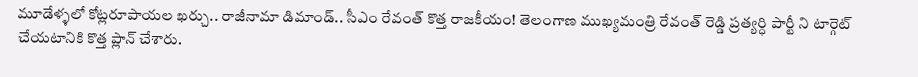మూడేళ్ళలో కోట్లరూపాయల ఖర్చు.. రాజీనామా డిమాండ్.. సీఎం రేవంత్ కొత్త రాజకీయం! తెలంగాణ ముఖ్యమంత్రి రేవంత్ రెడ్డి ప్రత్యర్ధి పార్టీ ని టార్గెట్ చేయటానికి కొత్త ప్లాన్ చేశారు.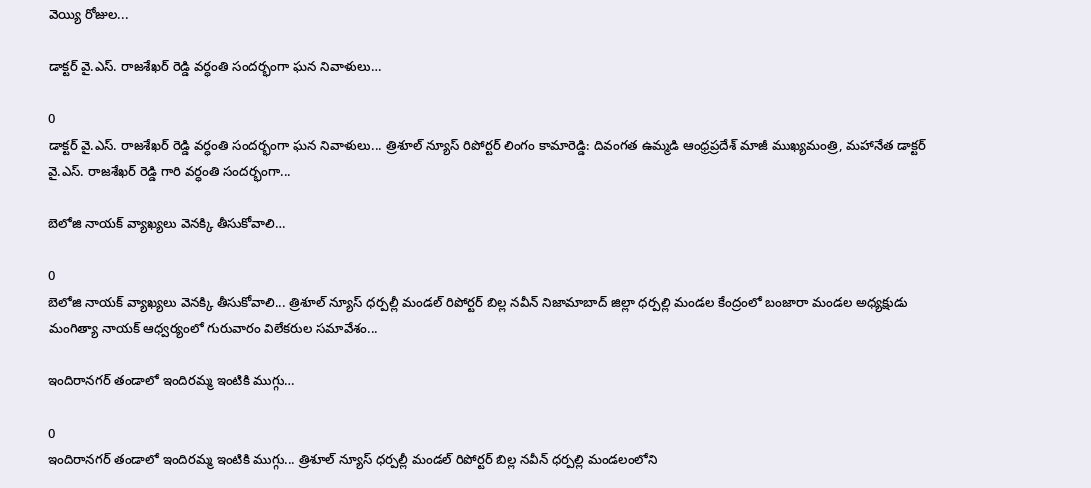వెయ్యి రోజుల...

డాక్టర్ వై.ఎస్. రాజశేఖర్ రెడ్డి వర్ధంతి సందర్భంగా ఘన నివాళులు…

0
డాక్టర్ వై.ఎస్. రాజశేఖర్ రెడ్డి వర్ధంతి సందర్భంగా ఘన నివాళులు... త్రిశూల్ న్యూస్ రిపోర్టర్ లింగం కామారెడ్డి: దివంగత ఉమ్మడి ఆంధ్రప్రదేశ్ మాజీ ముఖ్యమంత్రి, మహానేత డాక్టర్ వై.ఎస్. రాజశేఖర్ రెడ్డి గారి వర్ధంతి సందర్భంగా...

బెలోజి నాయక్ వ్యాఖ్యలు వెనక్కి తీసుకోవాలి…

0
బెలోజి నాయక్ వ్యాఖ్యలు వెనక్కి తీసుకోవాలి... త్రిశూల్ న్యూస్ ధర్పల్లీ మండల్ రిపోర్టర్ బిల్ల నవీన్ నిజామాబాద్ జిల్లా ధర్పల్లి మండల కేంద్రంలో బంజారా మండల అధ్యక్షుడు మంగిత్యా నాయక్ ఆధ్వర్యంలో గురువారం విలేకరుల సమావేశం...

ఇందిరానగర్ తండాలో ఇందిరమ్మ ఇంటికి ముగ్గు…

0
ఇందిరానగర్ తండాలో ఇందిరమ్మ ఇంటికి ముగ్గు... త్రిశూల్ న్యూస్ ధర్పల్లీ మండల్ రిపోర్టర్ బిల్ల నవీన్ ధర్పల్లి మండలంలోని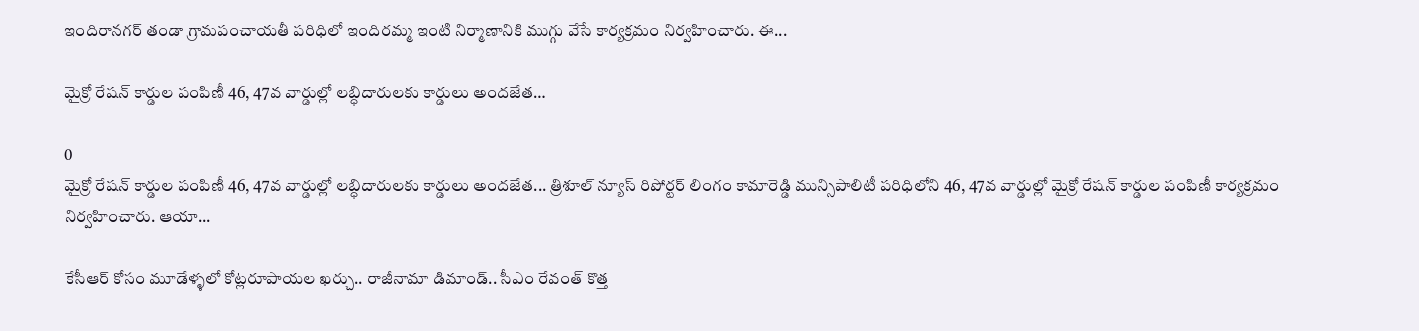ఇందిరానగర్ తండా గ్రామపంచాయతీ పరిధిలో ఇందిరమ్మ ఇంటి నిర్మాణానికి ముగ్గు వేసే కార్యక్రమం నిర్వహించారు. ఈ...

మైక్రో రేషన్ కార్డుల పంపిణీ 46, 47వ వార్డుల్లో లబ్ధిదారులకు కార్డులు అందజేత…

0
మైక్రో రేషన్ కార్డుల పంపిణీ 46, 47వ వార్డుల్లో లబ్ధిదారులకు కార్డులు అందజేత... త్రిశూల్ న్యూస్ రిపోర్టర్ లింగం కామారెడ్డి మున్సిపాలిటీ పరిధిలోని 46, 47వ వార్డుల్లో మైక్రో రేషన్ కార్డుల పంపిణీ కార్యక్రమం నిర్వహించారు. ఆయా...

కేసీఆర్ కోసం మూడేళ్ళలో కోట్లరూపాయల ఖర్చు.. రాజీనామా డిమాండ్.. సీఎం రేవంత్ కొత్త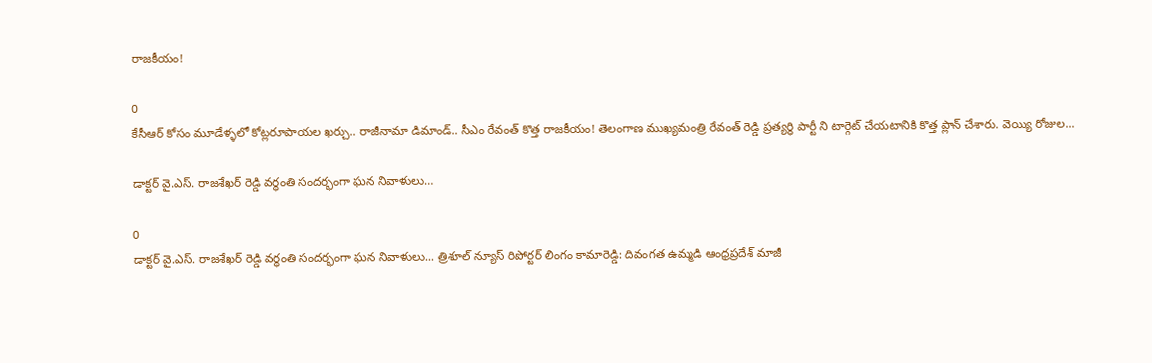రాజకీయం!

0
కేసీఆర్ కోసం మూడేళ్ళలో కోట్లరూపాయల ఖర్చు.. రాజీనామా డిమాండ్.. సీఎం రేవంత్ కొత్త రాజకీయం! తెలంగాణ ముఖ్యమంత్రి రేవంత్ రెడ్డి ప్రత్యర్ధి పార్టీ ని టార్గెట్ చేయటానికి కొత్త ప్లాన్ చేశారు. వెయ్యి రోజుల...

డాక్టర్ వై.ఎస్. రాజశేఖర్ రెడ్డి వర్ధంతి సందర్భంగా ఘన నివాళులు…

0
డాక్టర్ వై.ఎస్. రాజశేఖర్ రెడ్డి వర్ధంతి సందర్భంగా ఘన నివాళులు... త్రిశూల్ న్యూస్ రిపోర్టర్ లింగం కామారెడ్డి: దివంగత ఉమ్మడి ఆంధ్రప్రదేశ్ మాజీ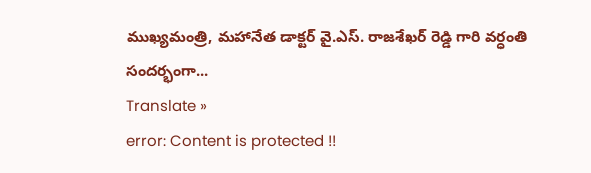ముఖ్యమంత్రి, మహానేత డాక్టర్ వై.ఎస్. రాజశేఖర్ రెడ్డి గారి వర్ధంతి సందర్భంగా...
Translate »
error: Content is protected !!